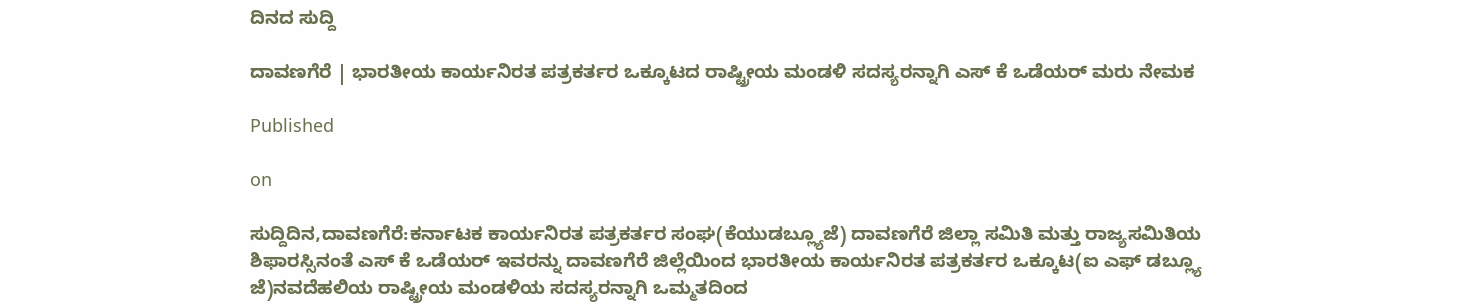ದಿನದ ಸುದ್ದಿ

ದಾವಣಗೆರೆ | ಭಾರತೀಯ ಕಾರ್ಯನಿರತ ಪತ್ರಕರ್ತರ ಒಕ್ಕೂಟದ ರಾಷ್ಟ್ರೀಯ ಮಂಡಳಿ ಸದಸ್ಯರನ್ನಾಗಿ ಎಸ್ ಕೆ ಒಡೆಯರ್ ಮರು ನೇಮಕ

Published

on

ಸುದ್ದಿದಿನ,ದಾವಣಗೆರೆ:ಕರ್ನಾಟಕ ಕಾರ್ಯನಿರತ ಪತ್ರಕರ್ತರ ಸಂಘ(ಕೆಯುಡಬ್ಲ್ಯೂಜೆ) ದಾವಣಗೆರೆ ಜಿಲ್ಲಾ ಸಮಿತಿ ಮತ್ತು ರಾಜ್ಯಸಮಿತಿಯ ಶಿಫಾರಸ್ಸಿನಂತೆ ಎಸ್ ಕೆ ಒಡೆಯರ್ ಇವರನ್ನು ದಾವಣಗೆರೆ ಜಿಲ್ಲೆಯಿಂದ ಭಾರತೀಯ ಕಾರ್ಯನಿರತ ಪತ್ರಕರ್ತರ ಒಕ್ಕೂಟ(ಐ ಎಫ್ ಡಬ್ಲ್ಯೂ ಜೆ)ನವದೆಹಲಿಯ ರಾಷ್ಟ್ರೀಯ ಮಂಡಳಿಯ ಸದಸ್ಯರನ್ನಾಗಿ ಒಮ್ಮತದಿಂದ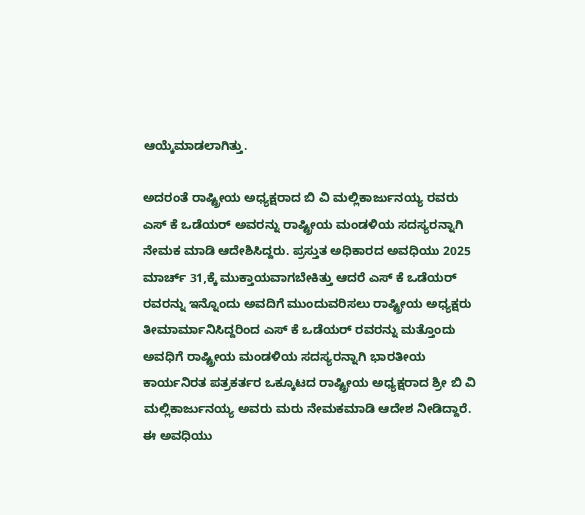ಆಯ್ಕೆಮಾಡಲಾಗಿತ್ತು.

ಅದರಂತೆ ರಾಷ್ಟ್ರೀಯ ಅಧ್ಯಕ್ಷರಾದ ಬಿ ವಿ ಮಲ್ಲಿಕಾರ್ಜುನಯ್ಯ ರವರು ಎಸ್ ಕೆ ಒಡೆಯರ್ ಅವರನ್ನು ರಾಷ್ಟ್ರೀಯ ಮಂಡಳಿಯ ಸದಸ್ಯರನ್ನಾಗಿ ನೇಮಕ ಮಾಡಿ ಆದೇಶಿಸಿದ್ದರು. ಪ್ರಸ್ತುತ ಅಧಿಕಾರದ ಅವಧಿಯು 2025 ಮಾರ್ಚ್ 31,ಕ್ಕೆ ಮುಕ್ತಾಯವಾಗಬೇಕಿತ್ತು ಆದರೆ ಎಸ್ ಕೆ ಒಡೆಯರ್ ರವರನ್ನು ಇನ್ನೊಂದು ಅವದಿಗೆ ಮುಂದುವರಿಸಲು ರಾಷ್ಟ್ರೀಯ ಅಧ್ಯಕ್ಷರು ತೀಮಾರ್ಮಾನಿಸಿದ್ದರಿಂದ ಎಸ್ ಕೆ ಒಡೆಯರ್ ರವರನ್ನು ಮತ್ತೊಂದು ಅವಧಿಗೆ ರಾಷ್ಟ್ರೀಯ ಮಂಡಳಿಯ ಸದಸ್ಯರನ್ನಾಗಿ ಭಾರತೀಯ ಕಾರ್ಯನಿರತ ಪತ್ರಕರ್ತರ ಒಕ್ಕೂಟದ ರಾಷ್ಟ್ರೀಯ ಅಧ್ಯಕ್ಷರಾದ ಶ್ರೀ ಬಿ ವಿ ಮಲ್ಲಿಕಾರ್ಜುನಯ್ಯ ಅವರು ಮರು ನೇಮಕಮಾಡಿ ಆದೇಶ ನೀಡಿದ್ದಾರೆ. ಈ ಅವಧಿಯು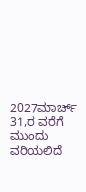2027ಮಾರ್ಚ್ 31,ರ ವರೆಗೆ ಮುಂದು ವರಿಯಲಿದೆ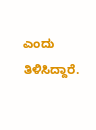ಎಂದು ತಿಳಿಸಿದ್ದಾರೆ.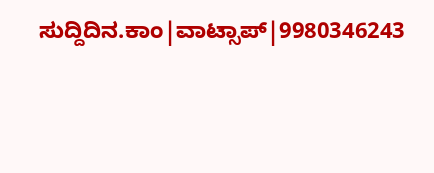ಸುದ್ದಿದಿನ.ಕಾಂ|ವಾಟ್ಸಾಪ್|9980346243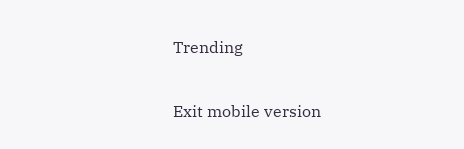Trending

Exit mobile version